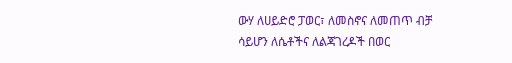ውሃ ለሀይድሮ ፓወር፣ ለመስኖና ለመጠጥ ብቻ ሳይሆን ለሴቶችና ለልጃገረዶች በወር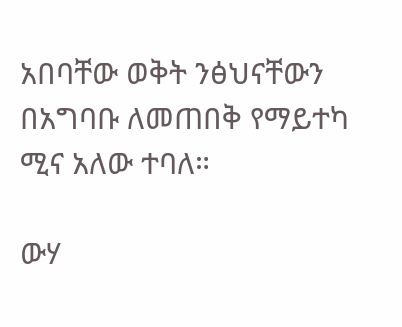አበባቸው ወቅት ንፅህናቸውን በአግባቡ ለመጠበቅ የማይተካ ሚና አለው ተባለ።

ውሃ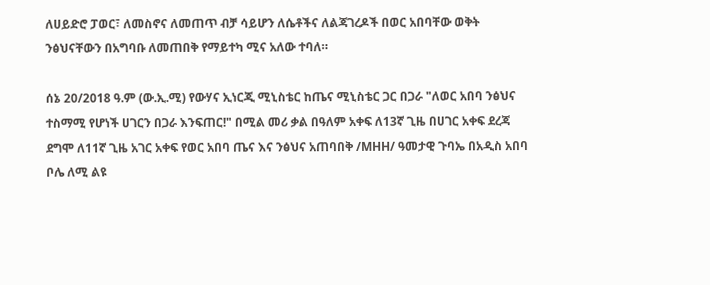ለሀይድሮ ፓወር፣ ለመስኖና ለመጠጥ ብቻ ሳይሆን ለሴቶችና ለልጃገረዶች በወር አበባቸው ወቅት ንፅህናቸውን በአግባቡ ለመጠበቅ የማይተካ ሚና አለው ተባለ።

ሰኔ 20/2018 ዓ.ም (ው.ኢ.ሚ) የውሃና ኢነርጂ ሚኒስቴር ከጤና ሚኒስቴር ጋር በጋራ "ለወር አበባ ንፅህና ተስማሚ የሆነች ሀገርን በጋራ እንፍጠር!" በሚል መሪ ቃል በዓለም አቀፍ ለ13ኛ ጊዜ በሀገር አቀፍ ደረጃ ደግሞ ለ11ኛ ጊዜ አገር አቀፍ የወር አበባ ጤና እና ንፅህና አጠባበቅ /MHH/ ዓመታዊ ጉባኤ በአዲስ አበባ ቦሌ ለሚ ልዩ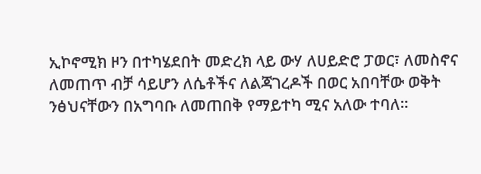ኢኮኖሚክ ዞን በተካሄደበት መድረክ ላይ ውሃ ለሀይድሮ ፓወር፣ ለመስኖና ለመጠጥ ብቻ ሳይሆን ለሴቶችና ለልጃገረዶች በወር አበባቸው ወቅት ንፅህናቸውን በአግባቡ ለመጠበቅ የማይተካ ሚና አለው ተባለ።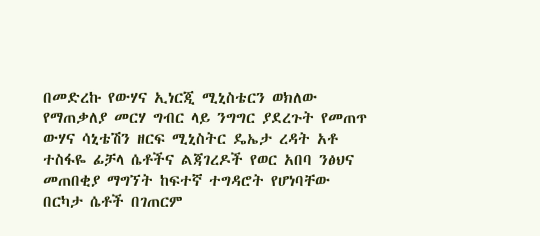በመድረኩ የውሃና ኢነርጂ ሚኒስቴርን ወክለው የማጠቃለያ መርሃ ግብር ላይ ንግግር ያደረጉት የመጠጥ ውሃና ሳኒቴሽን ዘርፍ ሚኒስትር ዴኤታ ረዳት አቶ ተስፋዬ ፊቻላ ሴቶችና ልጃገረዶች የወር አበባ ንፅህና መጠበቂያ ማግኘት ከፍተኛ ተግዳሮት የሆነባቸው በርካታ ሴቶች በገጠርም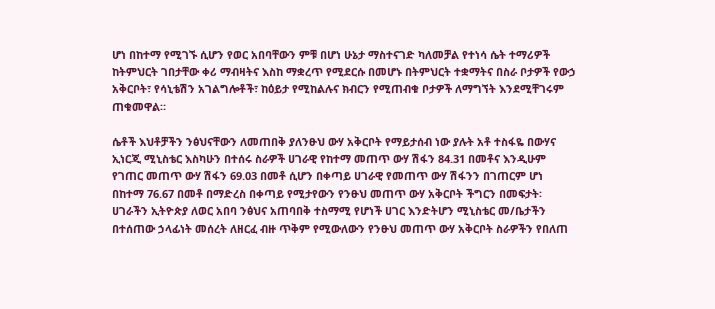ሆነ በከተማ የሚገኙ ሲሆን የወር አበባቸውን ምቹ በሆነ ሁኔታ ማስተናገድ ካለመቻል የተነሳ ሴት ተማሪዎች ከትምህርት ገበታቸው ቀሪ ማብዛትና እስከ ማቋረጥ የሚደርሱ በመሆኑ በትምህርት ተቋማትና በስራ ቦታዎች የውኃ አቅርቦት፣ የሳኒቴሽን አገልግሎቶች፣ ከዕይታ የሚከልሉና ክብርን የሚጠብቁ ቦታዎች ለማግኘት እንደሚቸገሩም ጠቁመዋል።

ሴቶች እህቶቻችን ንፅህናቸውን ለመጠበቅ ያለንፁህ ውሃ አቅርቦት የማይታሰብ ነው ያሉት አቶ ተስፋዬ በውሃና ኢነርጂ ሚኒስቴር እስካሁን በተሰሩ ስራዎች ሀገራዊ የከተማ መጠጥ ውሃ ሽፋን 84.31 በመቶና እንዲሁም የገጠር መጠጥ ውሃ ሽፋን 69.03 በመቶ ሲሆን በቀጣይ ሀገራዊ የመጠጥ ውሃ ሽፋንን በገጠርም ሆነ በከተማ 76.67 በመቶ በማድረስ በቀጣይ የሚታየውን የንፁህ መጠጥ ውሃ አቅርቦት ችግርን በመፍታት፡ ሀገራችን ኢትዮጵያ ለወር አበባ ንፅህና አጠባበቅ ተስማሚ የሆነች ሀገር እንድትሆን ሚኒስቴር መ/ቤታችን በተሰጠው ኃላፊነት መሰረት ለዘርፈ ብዙ ጥቅም የሚውለውን የንፁህ መጠጥ ውሃ አቅርቦት ስራዎችን የበለጠ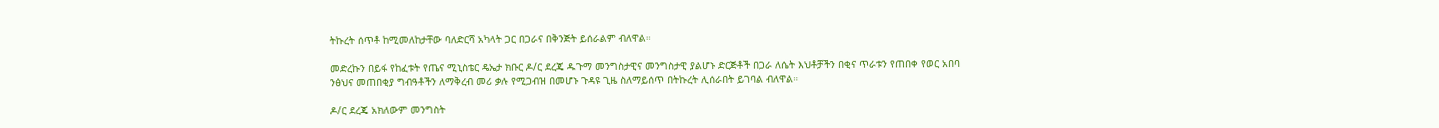ትኩረት ሰጥቶ ከሚመለከታቸው ባለድርሻ አካላት ጋር በጋራና በቅንጅት ይሰራልም ብለዋል።

መድረኩን በይፋ የከፈቱት የጤና ሚኒስቴር ዴኤታ ክቡር ዶ/ር ደረጄ ዱጉማ መንግስታዊና መንግስታዊ ያልሆኑ ድርጅቶች በጋራ ለሴት እህቶቻችን በቂና ጥራቱን የጠበቀ የወር አበባ ንፅህና መጠበቂያ ግብዓቶችን ለማቅረብ መሪ ቃሉ የሚጋብዝ በመሆኑ ጉዳዩ ጊዜ ስለማይሰጥ በትኩረት ሊሰራበት ይገባል ብለዋል።

ዶ/ር ደረጄ አክለውም መንግስት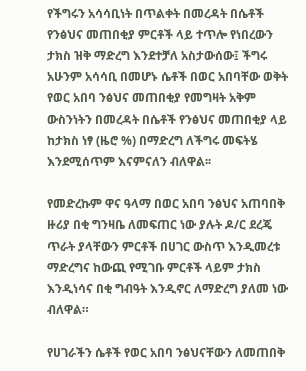የችግሩን አሳሳቢነት በጥልቀት በመረዳት በሴቶች የንፅህና መጠበቂያ ምርቶች ላይ ተጥሎ የነበረውን ታክስ ዝቅ ማድረግ እንደተቻለ አስታውሰው፤ ችግሩ አሁንም አሳሳቢ በመሆኑ ሴቶች በወር አበባቸው ወቅት የወር አበባ ንፅህና መጠበቂያ የመግዛት አቅም ውስንነትን በመረዳት በሴቶች የንፅህና መጠበቂያ ላይ ከታክስ ነፃ (ዜሮ %) በማድረግ ለችግሩ መፍትሄ እንደሚሰጥም እናምናለን ብለዋል፡፡

የመድረኩም ዋና ዓላማ በወር አበባ ንፅህና አጠባበቅ ዙሪያ በቂ ግንዛቤ ለመፍጠር ነው ያሉት ዶ/ር ደረጄ ጥራት ያላቸውን ምርቶች በሀገር ውስጥ እንዲመረቱ ማድረግና ከውጪ የሚገቡ ምርቶች ላይም ታክስ እንዲነሳና በቂ ግብዓት እንዲኖር ለማድረግ ያለመ ነው ብለዋል።

የሀገራችን ሴቶች የወር አበባ ንፅህናቸውን ለመጠበቅ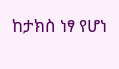ከታክስ ነፃ የሆነ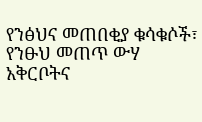የንፅህና መጠበቂያ ቁሳቁሶች፣ የንፁህ መጠጥ ውሃ አቅርቦትና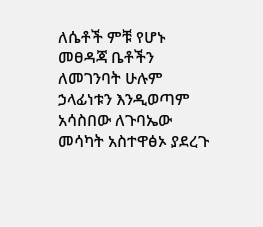ለሴቶች ምቹ የሆኑ መፀዳጃ ቤቶችን ለመገንባት ሁሉም ኃላፊነቱን እንዲወጣም አሳስበው ለጉባኤው መሳካት አስተዋፅኦ ያደረጉ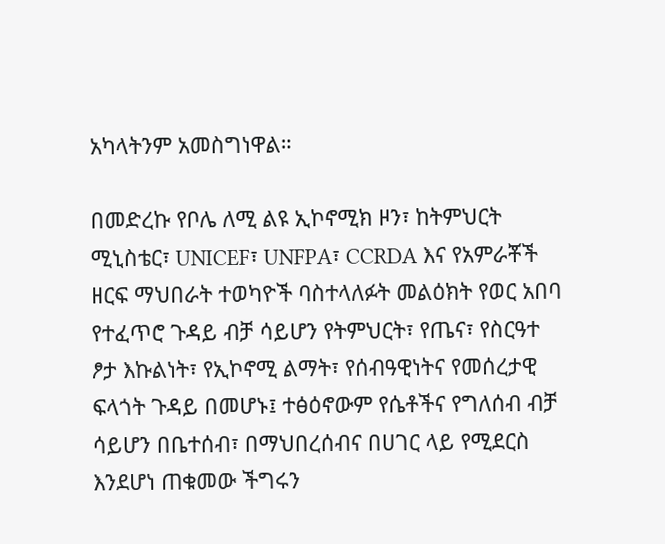አካላትንም አመስግነዋል።

በመድረኩ የቦሌ ለሚ ልዩ ኢኮኖሚክ ዞን፣ ከትምህርት ሚኒስቴር፣ UNICEF፣ UNFPA፣ CCRDA እና የአምራቾች ዘርፍ ማህበራት ተወካዮች ባስተላለፉት መልዕክት የወር አበባ የተፈጥሮ ጉዳይ ብቻ ሳይሆን የትምህርት፣ የጤና፣ የስርዓተ ፆታ እኩልነት፣ የኢኮኖሚ ልማት፣ የሰብዓዊነትና የመሰረታዊ ፍላጎት ጉዳይ በመሆኑ፤ ተፅዕኖውም የሴቶችና የግለሰብ ብቻ ሳይሆን በቤተሰብ፣ በማህበረሰብና በሀገር ላይ የሚደርስ እንደሆነ ጠቁመው ችግሩን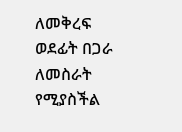ለመቅረፍ ወደፊት በጋራ ለመስራት የሚያስችል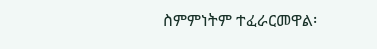ስምምነትም ተፈራርመዋል፡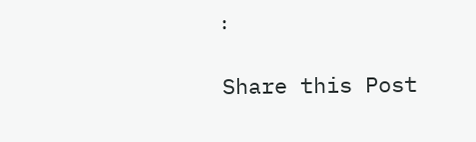፡

Share this Post